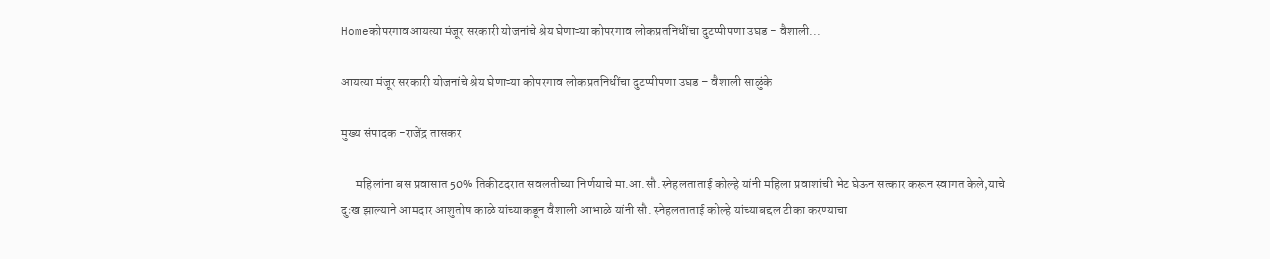Homeकोपरगावआयत्या मंजूर सरकारी योजनांचे श्रेय घेणाऱ्या कोपरगाव लोकप्रतनिधींचा दुटप्पीपणा उघड - वैशाली...

आयत्या मंजूर सरकारी योजनांचे श्रेय घेणाऱ्या कोपरगाव लोकप्रतनिधींचा दुटप्पीपणा उघड – वैशाली साळुंके

मुख्य संपादक -राजेंद्र तासकर

      महिलांना बस प्रवासात 50% तिकीटदरात सवलतीच्या निर्णयाचे मा.आ.सौ.स्नेहलताताई कोल्हे यांनी महिला प्रवाशांची भेट घेऊन सत्कार करून स्वागत केले,याचे दुःख झाल्याने आमदार आशुतोष काळे यांच्याकडून वैशाली आभाळे यांनी सौ. स्नेहलताताई कोल्हे यांच्याबद्दल टीका करण्याचा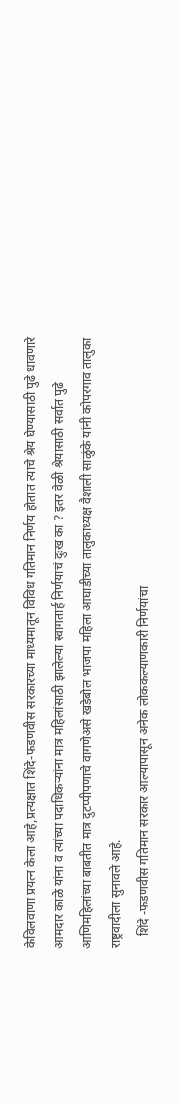केविलवाणा प्रयत्न केला आहे,प्रत्यक्षात शिंदे-फडणवीस सरकारच्या माध्यमातून विविध गतिमान निर्णय होतात त्याचे श्रेय घेण्यासाठी पुढे धावणारे आमदार काळे यांना व त्यांच्या पदाधिकऱ्यांना मात्र महिलांसाठी झालेल्या स्वागतार्ह निर्णयाचं दुःख का ? इतर वेळी श्रेयासाठी सर्वात पुढे आणिमहिलांच्या बाबतीत मात्र दुटप्पीपणाचे वागणेअसे खडेबोल भाजपा महिला आघाडीच्या तालुकाध्यक्ष वैशाली साळुंके यांनी कोपरगाव तालुका राष्ट्रवादीला सुनावले आहे.
    शिंदे -फडणवीस गतिमान सरकार आल्यापासून अनेक लोककल्याणकारी निर्णयांचा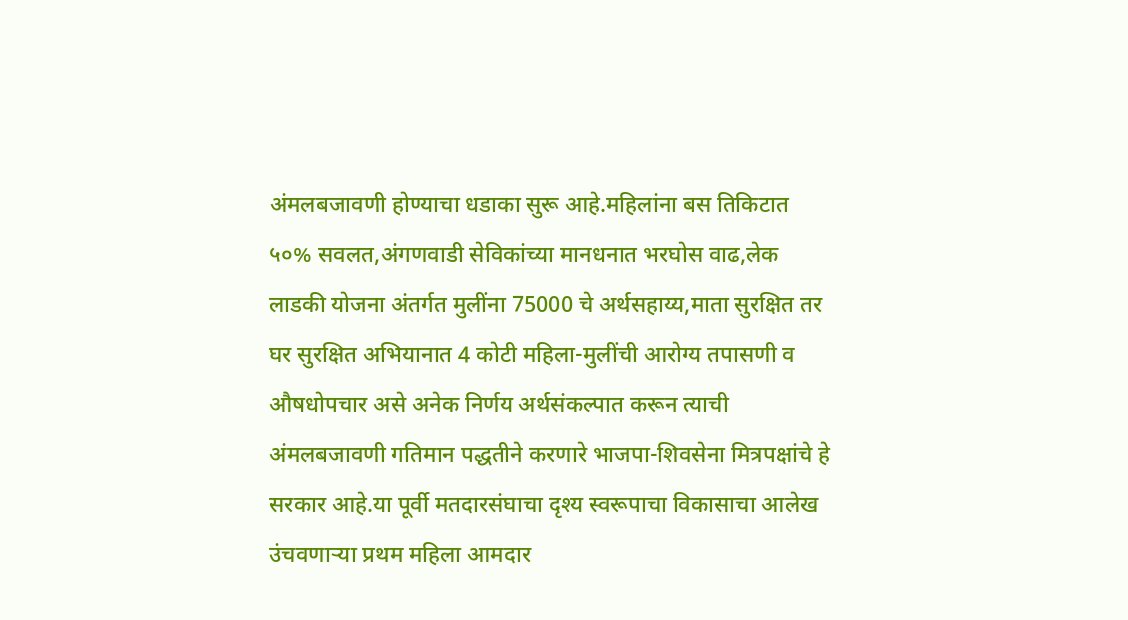अंमलबजावणी होण्याचा धडाका सुरू आहे.महिलांना बस तिकिटात ५०% सवलत,अंगणवाडी सेविकांच्या मानधनात भरघोस वाढ,लेक लाडकी योजना अंतर्गत मुलींना 75000 चे अर्थसहाय्य,माता सुरक्षित तर घर सुरक्षित अभियानात 4 कोटी महिला-मुलींची आरोग्य तपासणी व औषधोपचार असे अनेक निर्णय अर्थसंकल्पात करून त्याची अंमलबजावणी गतिमान पद्धतीने करणारे भाजपा-शिवसेना मित्रपक्षांचे हे सरकार आहे.या पूर्वी मतदारसंघाचा दृश्य स्वरूपाचा विकासाचा आलेख उंचवणाऱ्या प्रथम महिला आमदार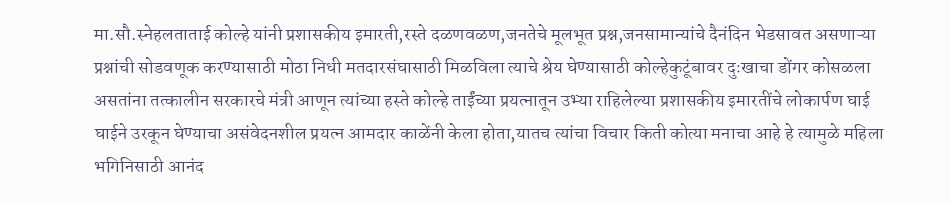मा.सौ.स्नेहलताताई कोल्हे यांनी प्रशासकीय इमारती,रस्ते दळणवळण,जनतेचे मूलभूत प्रश्न,जनसामान्यांचे दैनंदिन भेडसावत असणाऱ्या प्रश्नांची सोडवणूक करण्यासाठी मोठा निधी मतदारसंघासाठी मिळविला त्याचे श्रेय घेण्यासाठी कोल्हेकुटूंबावर दुःखाचा डोंगर कोसळला असतांना तत्कालीन सरकारचे मंत्री आणून त्यांच्या हस्ते कोल्हे ताईंच्या प्रयत्नातून उभ्या राहिलेल्या प्रशासकीय इमारतींचे लोकार्पण घाई घाईने उरकून घेण्याचा असंवेदनशील प्रयत्न आमदार काळेंनी केला होता,यातच त्यांचा विचार किती कोत्या मनाचा आहे हे त्यामुळे महिला भगिनिसाठी आनंद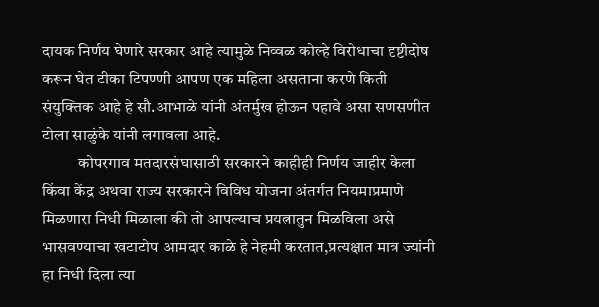दायक निर्णय घेणारे सरकार आहे त्यामुळे निव्वळ कोल्हे विरोधाचा दृष्टीदोष करून घेत टीका टिपण्णी आपण एक महिला असताना करणे किती संयुक्तिक आहे हे सौ.आभाळे यांनी अंतर्मुख होऊन पहावे असा सणसणीत टोला साळुंके यांनी लगावला आहे.
           कोपरगाव मतदारसंघासाठी सरकारने काहीही निर्णय जाहीर केला किंवा केंद्र अथवा राज्य सरकारने विविध योजना अंतर्गत नियमाप्रमाणे मिळणारा निधी मिळाला की तो आपल्याच प्रयत्नातुन मिळविला असे भासवण्याचा खटाटोप आमदार काळे हे नेहमी करतात,प्रत्यक्षात मात्र ज्यांनी हा निधी दिला त्या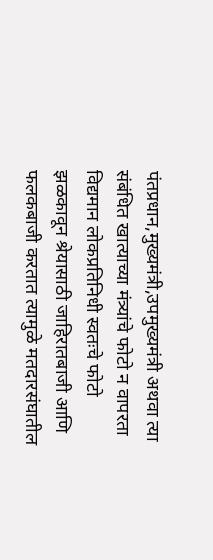पंतप्रधान,मुख्यमंत्री,उपमुख्यमंत्री अथवा त्या संबंधित खात्याच्या मंत्र्यांचे फोटो न वापरता विद्यमान लोकप्रतिनिधी स्वतःचे फोटो झळकावून श्रेयासाठी जाहिरातबाजी आणि फलकबाजी करतात त्यामुळे मतदारसंघातील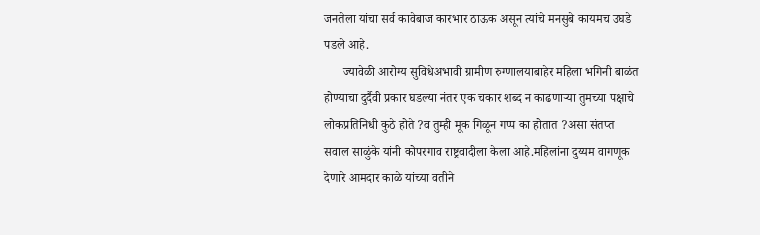जनतेला यांचा सर्व कावेबाज कारभार ठाऊक असून त्यांचे मनसुबे कायमच उघडे पडले आहे.
      ज्यावेळी आरोग्य सुविधेअभावी ग्रामीण रुग्णालयाबाहेर महिला भगिनी बाळंत होण्याचा दुर्दैवी प्रकार घडल्या नंतर एक चकार शब्द न काढणाऱ्या तुमच्या पक्षाचे लोकप्रतिनिधी कुठे होते ?व तुम्ही मूक गिळून गप्प का होतात ?असा संतप्त सवाल साळुंके यांनी कोपरगाव राष्ट्रवादीला केला आहे.महिलांना दुय्यम वागणूक देणारे आमदार काळे यांच्या वतीने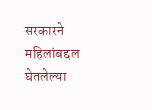सरकारने महिलांबद्दल घेतलेल्या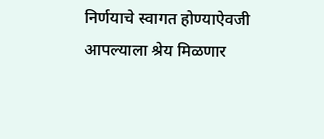निर्णयाचे स्वागत होण्याऐवजी आपल्याला श्रेय मिळणार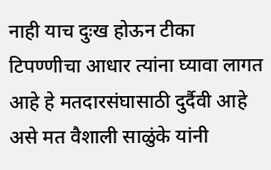नाही याच दुःख होऊन टीका टिपण्णीचा आधार त्यांना घ्यावा लागत आहे हे मतदारसंघासाठी दुर्दैवी आहे असे मत वैशाली साळुंके यांनी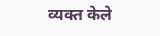व्यक्त केले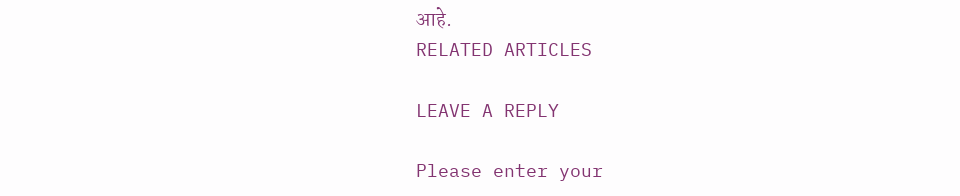आहे.
RELATED ARTICLES

LEAVE A REPLY

Please enter your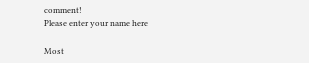comment!
Please enter your name here

Most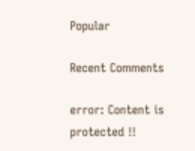Popular

Recent Comments

error: Content is protected !!